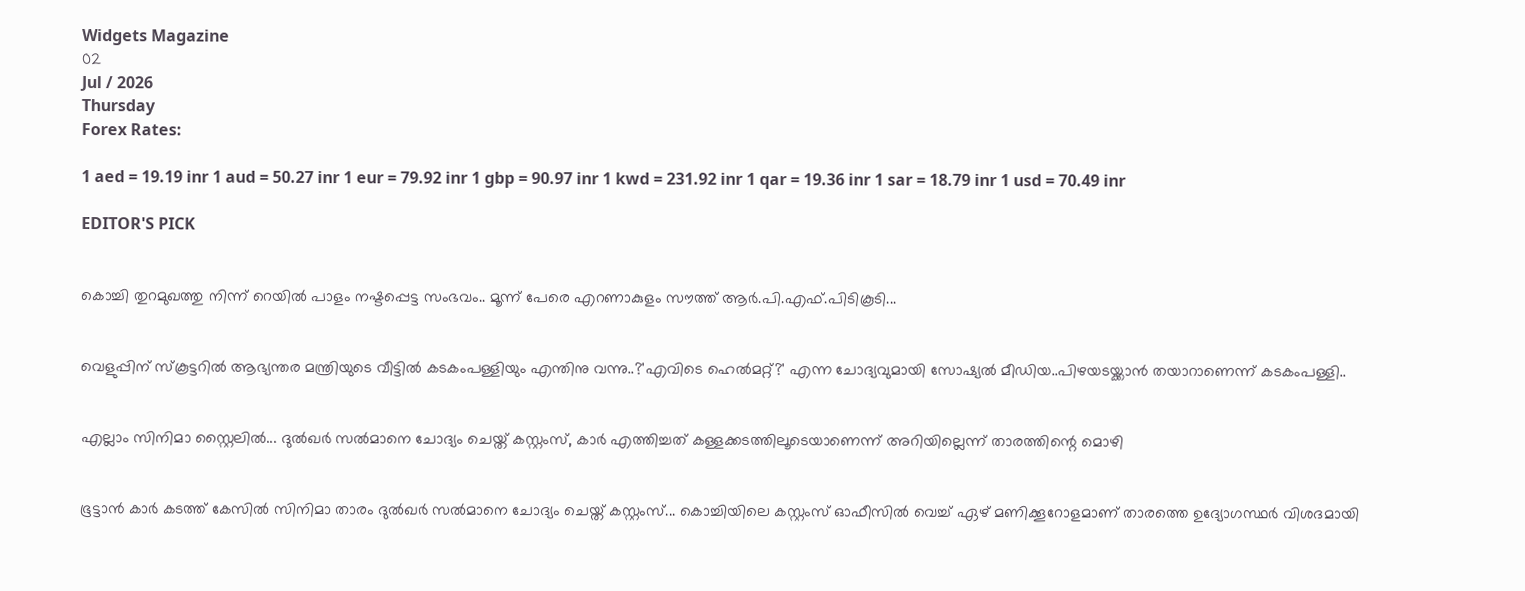Widgets Magazine
02
Jul / 2026
Thursday
Forex Rates:

1 aed = 19.19 inr 1 aud = 50.27 inr 1 eur = 79.92 inr 1 gbp = 90.97 inr 1 kwd = 231.92 inr 1 qar = 19.36 inr 1 sar = 18.79 inr 1 usd = 70.49 inr

EDITOR'S PICK


കൊച്ചി തുറമുഖത്തു നിന്ന് റെയിൽ പാളം നഷ്ടപ്പെട്ട സംഭവം.. മൂന്ന് പേരെ എറണാകുളം സൗത്ത് ആർ.പി.എഫ്.പിടികൂടി...


വെളുപ്പിന് സ്കൂട്ടറിൽ ആഭ്യന്തര മന്ത്രിയുടെ വീട്ടിൽ കടകംപള്ളിയും എന്തിനു വന്നു..?'എവിടെ ഹെൽമറ്റ്?' എന്ന ചോദ്യവുമായി സോഷ്യൽ മീഡിയ..പിഴയടയ്ക്കാൻ തയാറാണെന്ന് കടകംപള്ളി..


എല്ലാം സിനിമാ സ്റ്റൈലിൽ... ദുൽഖർ സൽമാനെ ചോദ്യം ചെയ്ത് കസ്റ്റംസ്, കാർ എത്തിച്ചത് കള്ളക്കടത്തിലൂടെയാണെന്ന് അറിയില്ലെന്ന് താരത്തിന്റെ മൊഴി


ഭൂട്ടാന്‍ കാര്‍ കടത്ത് കേസില്‍ സിനിമാ താരം ദുല്‍ഖര്‍ സല്‍മാനെ ചോദ്യം ചെയ്ത് കസ്റ്റംസ്... കൊച്ചിയിലെ കസ്റ്റംസ് ഓഫീസില്‍ വെച്ച് ഏഴ് മണിക്കൂറോളമാണ് താരത്തെ ഉദ്യോഗസ്ഥര്‍ വിശദമായി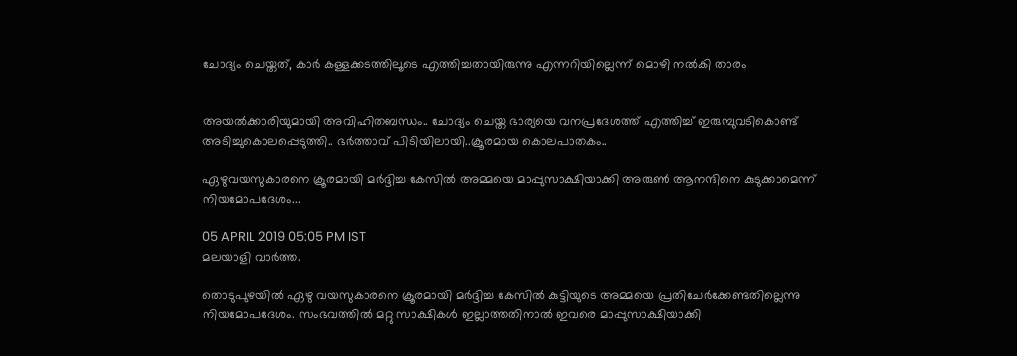ചോദ്യം ചെയ്തത്, കാർ കള്ളക്കടത്തിലൂടെ എത്തിച്ചതായിരുന്നു എന്നറിയില്ലെന്ന് മൊഴി നൽകി താരം


അയൽക്കാരിയുമായി അവിഹിതബന്ധം.. ചോദ്യം ചെയ്ത ഭാര്യയെ വനപ്രദേശത്ത് എത്തിച്ച് ഇരുമ്പുവടികൊണ്ട് അടിച്ചുകൊലപ്പെടുത്തി.. ഭർത്താവ് പിടിയിലായി..ക്രൂരമായ കൊലപാതകം..

ഏഴുവയസുകാരനെ ക്രൂരമായി മർദ്ദിച്ച കേസിൽ അമ്മയെ മാപ്പുസാക്ഷിയാക്കി അരുണ്‍ ആനന്ദിനെ കുടുക്കാമെന്ന് നിയമോപദേശം...

05 APRIL 2019 05:05 PM IST
മലയാളി വാര്‍ത്ത.

തൊടുപുഴയില്‍ ഏഴു വയസുകാരനെ ക്രൂരമായി മർദ്ദിച്ച കേസില്‍ കുട്ടിയുടെ അമ്മയെ പ്രതിചേര്‍ക്കേണ്ടതില്ലെന്നു നിയമോപദേശം. സംഭവത്തില്‍ മറ്റു സാക്ഷികള്‍ ഇല്ലാത്തതിനാല്‍ ഇവരെ മാപ്പുസാക്ഷിയാക്കി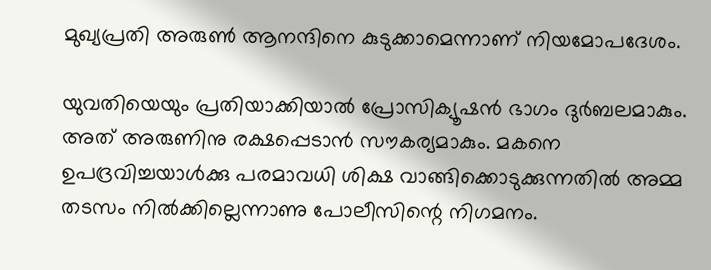മുഖ്യപ്രതി അരുണ്‍ ആനന്ദിനെ കുടുക്കാമെന്നാണ്‌ നിയമോപദേശം.

യുവതിയെയും പ്രതിയാക്കിയാല്‍ പ്രോസിക്യൂഷന്‍ ഭാഗം ദുര്‍ബലമാകും. അത്‌ അരുണിനു രക്ഷപ്പെടാന്‍ സൗകര്യമാകും. മകനെ ഉപദ്രവിച്ചയാള്‍ക്കു പരമാവധി ശിക്ഷ വാങ്ങിക്കൊടുക്കുന്നതില്‍ അമ്മ തടസം നില്‍ക്കില്ലെന്നാണു പോലീസിന്റെ നിഗമനം.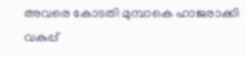അവരെ കോടതി മുമ്പാകെ ഹാജരാക്കി വകുപ്പ്‌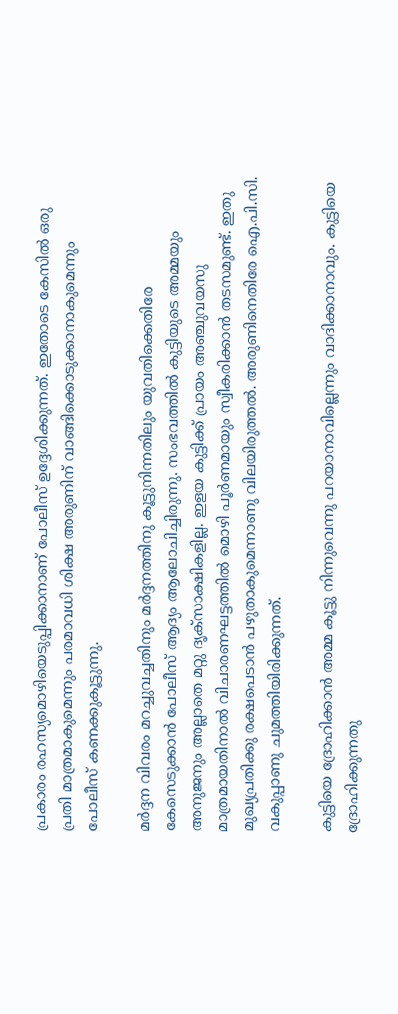പ്രകാരം രഹസ്യമൊഴിയെടുപ്പിക്കാനാണ്‌ പോലീസ്‌ ഉദ്ദേശിക്കുന്നത്‌. ഇതോടെ കേസില്‍ ഒരു പ്രതി മാത്രമാകുമെന്നും പരമാവധി ശിക്ഷ അരുണിന്‌ വാങ്ങിക്കൊടുക്കാനാകുമെന്നും പോലീസ്‌ കണക്കുകൂട്ടുന്നു.

മര്‍ദ്ദന വിവരം മറച്ചുവച്ചതിനും മര്‍ദ്ദനത്തിനു കൂട്ടുനിന്നതിലും യുവതിക്കെതിരേ കേസെടുക്കാന്‍ പോലീസ്‌ ആദ്യം ആലോചിച്ചിരുന്നു. സംഭവത്തില്‍ കുട്ടിയുടെ അമ്മയും അനുജനും അല്ലാതെ മറ്റു ദൃക്‌സാക്ഷികളില്ല. ഇളയ കുട്ടിക്ക്‌ പ്രായം അഞ്ചുവയസു മാത്രമായതിനാല്‍ വിചാരണഘട്ടത്തില്‍ മൊഴി പൂര്‍ണമായും സ്വീകരിക്കാന്‍ തടസമുണ്ട്‌. ഇതു മുഖ്യപ്രതിക്കു രക്ഷപെടാന്‍ പഴുതാകുമെന്നാണു വിലയിരുത്തല്‍. അരുണിനെതിരേ ഐ.പി.സി. വകുപ്പാണു ചുമത്തിയിരിക്കുന്നത്‌.

കുട്ടിയെ ദ്രോഹിക്കാന്‍ അമ്മ കൂട്ടു നിന്നുവെന്നു പറയാനാവില്ലെന്നും വാദിക്കാനാവും. കുട്ടിയെ ദ്രോഹിക്കുന്നതു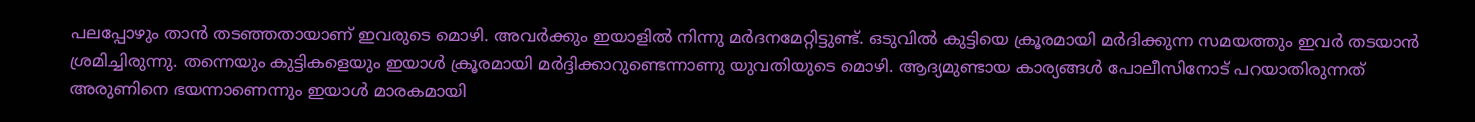പലപ്പോഴും താന്‍ തടഞ്ഞതായാണ്‌ ഇവരുടെ മൊഴി. അവര്‍ക്കും ഇയാളില്‍ നിന്നു മര്‍ദനമേറ്റിട്ടുണ്ട്‌. ഒടുവില്‍ കുട്ടിയെ ക്രൂരമായി മര്‍ദിക്കുന്ന സമയത്തും ഇവര്‍ തടയാന്‍ ശ്രമിച്ചിരുന്നു. തന്നെയും കുട്ടികളെയും ഇയാള്‍ ക്രൂരമായി മര്‍ദ്ദിക്കാറുണ്ടെന്നാണു യുവതിയുടെ മൊഴി. ആദ്യമുണ്ടായ കാര്യങ്ങള്‍ പോലീസിനോട്‌ പറയാതിരുന്നത്‌ അരുണിനെ ഭയന്നാണെന്നും ഇയാള്‍ മാരകമായി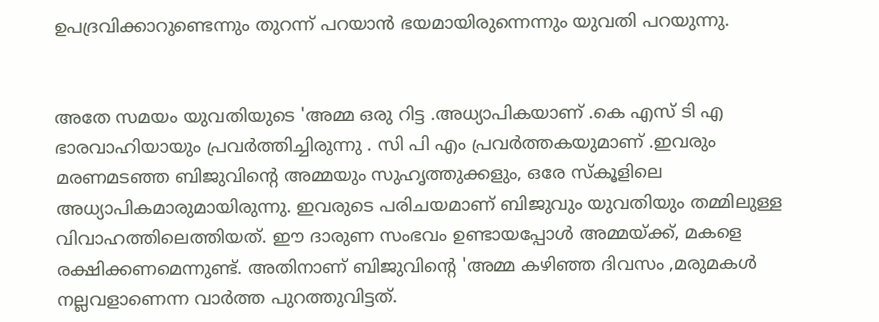ഉപദ്രവിക്കാറുണ്ടെന്നും തുറന്ന്‌ പറയാന്‍ ഭയമായിരുന്നെന്നും യുവതി പറയുന്നു.


അതേ സമയം യുവതിയുടെ 'അമ്മ ഒരു റിട്ട .അധ്യാപികയാണ് .കെ എസ് ടി എ ഭാരവാഹിയായും പ്രവർത്തിച്ചിരുന്നു . സി പി എം പ്രവർത്തകയുമാണ് .ഇവരും മരണമടഞ്ഞ ബിജുവിന്റെ അമ്മയും സുഹൃത്തുക്കളും, ഒരേ സ്കൂളിലെ അധ്യാപികമാരുമായിരുന്നു. ഇവരുടെ പരിചയമാണ് ബിജുവും യുവതിയും തമ്മിലുള്ള വിവാഹത്തിലെത്തിയത്. ഈ ദാരുണ സംഭവം ഉണ്ടായപ്പോൾ അമ്മയ്ക്ക്, മകളെ രക്ഷിക്കണമെന്നുണ്ട്. അതിനാണ് ബിജുവിന്റെ 'അമ്മ കഴിഞ്ഞ ദിവസം ,മരുമകൾ നല്ലവളാണെന്ന വാർത്ത പുറത്തുവിട്ടത്.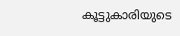കൂട്ടുകാരിയുടെ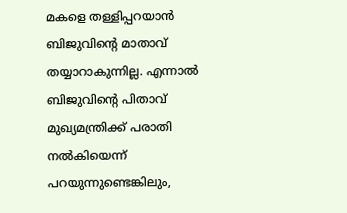മകളെ തള്ളിപ്പറയാൻ ബിജുവിന്റെ മാതാവ് തയ്യാറാകുന്നില്ല. എന്നാൽ ബിജുവിന്റെ പിതാവ് മുഖ്യമന്ത്രിക്ക് പരാതി നൽകിയെന്ന് പറയുന്നുണ്ടെങ്കിലും,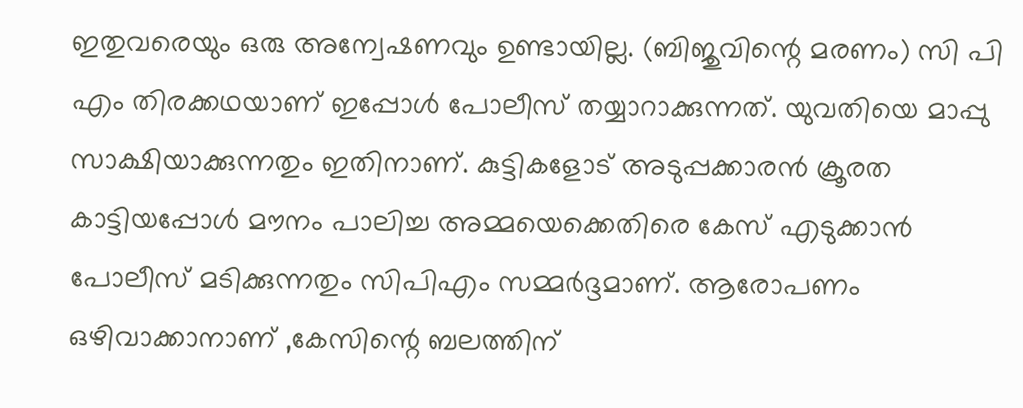ഇതുവരെയും ഒരു അന്വേഷണവും ഉണ്ടായില്ല. (ബിജുവിന്റെ മരണം) സി പി എം തിരക്കഥയാണ് ഇപ്പോൾ പോലീസ് തയ്യാറാക്കുന്നത്. യുവതിയെ മാപ്പു സാക്ഷിയാക്കുന്നതും ഇതിനാണ്. കുട്ടികളോട് അടുപ്പക്കാരൻ ക്രൂരത കാട്ടിയപ്പോൾ മൗനം പാലിച്ച അമ്മയെക്കെതിരെ കേസ് എടുക്കാൻ പോലീസ് മടിക്കുന്നതും സിപിഎം സമ്മർദ്ദമാണ്. ആരോപണം ഒഴിവാക്കാനാണ് ,കേസിന്റെ ബലത്തിന്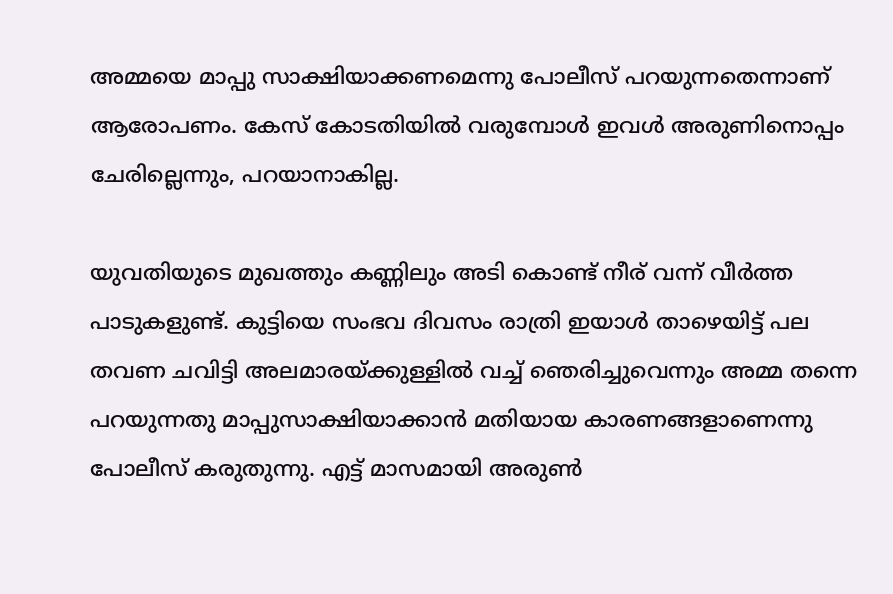അമ്മയെ മാപ്പു സാക്ഷിയാക്കണമെന്നു പോലീസ് പറയുന്നതെന്നാണ് ആരോപണം. കേസ് കോടതിയിൽ വരുമ്പോൾ ഇവൾ അരുണിനൊപ്പം ചേരില്ലെന്നും, പറയാനാകില്ല.

യുവതിയുടെ മുഖത്തും കണ്ണിലും അടി കൊണ്ട്‌ നീര്‌ വന്ന്‌ വീര്‍ത്ത പാടുകളുണ്ട്‌. കുട്ടിയെ സംഭവ ദിവസം രാത്രി ഇയാള്‍ താഴെയിട്ട്‌ പല തവണ ചവിട്ടി അലമാരയ്‌ക്കുള്ളില്‍ വച്ച്‌ ഞെരിച്ചുവെന്നും അമ്മ തന്നെ പറയുന്നതു മാപ്പുസാക്ഷിയാക്കാന്‍ മതിയായ കാരണങ്ങളാണെന്നു പോലീസ്‌ കരുതുന്നു. എട്ട്‌ മാസമായി അരുണ്‍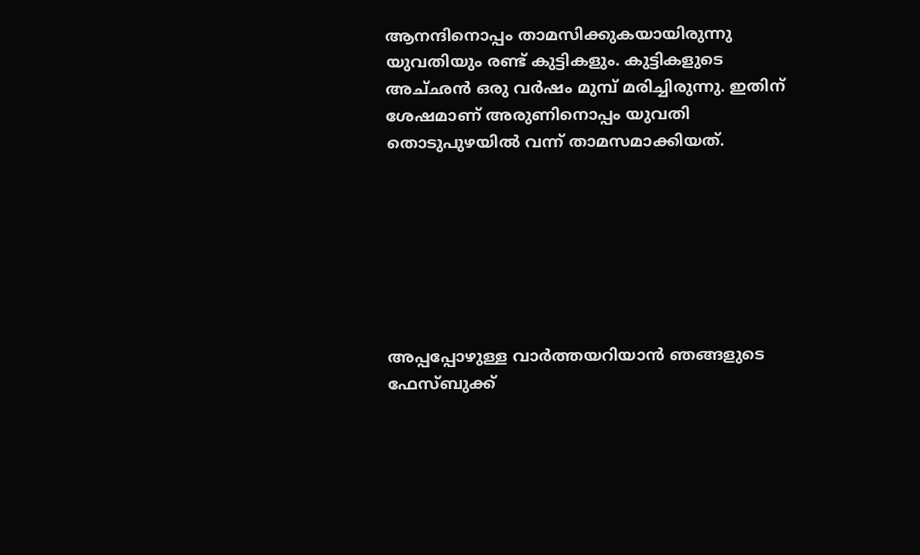ആനന്ദിനൊപ്പം താമസിക്കുകയായിരുന്നു യുവതിയും രണ്ട്‌ കുട്ടികളും. കുട്ടികളുടെ അച്‌ഛന്‍ ഒരു വര്‍ഷം മുമ്പ്‌ മരിച്ചിരുന്നു. ഇതിന്‌ ശേഷമാണ്‌ അരുണിനൊപ്പം യുവതി തൊടുപുഴയില്‍ വന്ന്‌ താമസമാക്കിയത്‌.







അപ്പപ്പോഴുള്ള വാര്‍ത്തയറിയാന്‍ ഞങ്ങളുടെ ഫേസ്‌ബുക്ക്‌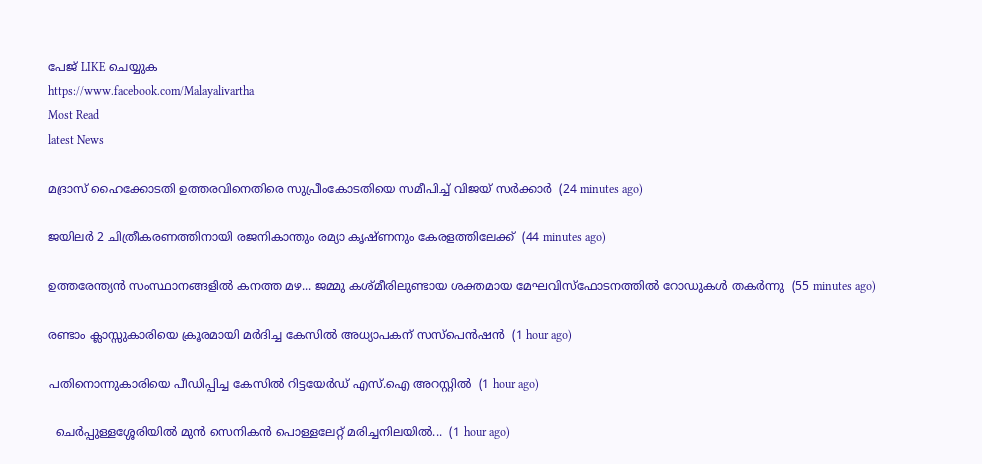പേജ് LIKE ചെയ്യുക
https://www.facebook.com/Malayalivartha
Most Read
latest News

മദ്രാസ് ഹൈക്കോടതി ഉത്തരവിനെതിരെ സുപ്രീംകോടതിയെ സമീപിച്ച് വിജയ് സര്‍ക്കാര്‍  (24 minutes ago)

ജയിലര്‍ 2 ചിത്രീകരണത്തിനായി രജനികാന്തും രമ്യാ കൃഷ്ണനും കേരളത്തിലേക്ക്  (44 minutes ago)

ഉത്തരേന്ത്യൻ സംസ്ഥാനങ്ങളിൽ കനത്ത മഴ... ജമ്മു കശ്മീരിലുണ്ടായ ശക്തമായ മേഘവിസ്ഫോടനത്തിൽ റോഡുകൾ തകർന്നു  (55 minutes ago)

രണ്ടാം ക്ലാസ്സുകാരിയെ ക്രൂരമായി മര്‍ദിച്ച കേസില്‍ അധ്യാപകന് സസ്‌പെന്‍ഷന്‍  (1 hour ago)

പതിനൊന്നുകാരിയെ പീഡിപ്പിച്ച കേസില്‍ റിട്ടയേര്‍ഡ് എസ്.ഐ അറസ്റ്റില്‍  (1 hour ago)

  ചെർപ്പുള്ളശ്ശേരിയിൽ മുൻ സെനികൻ പൊള്ളലേറ്റ് മരിച്ചനിലയിൽ...  (1 hour ago)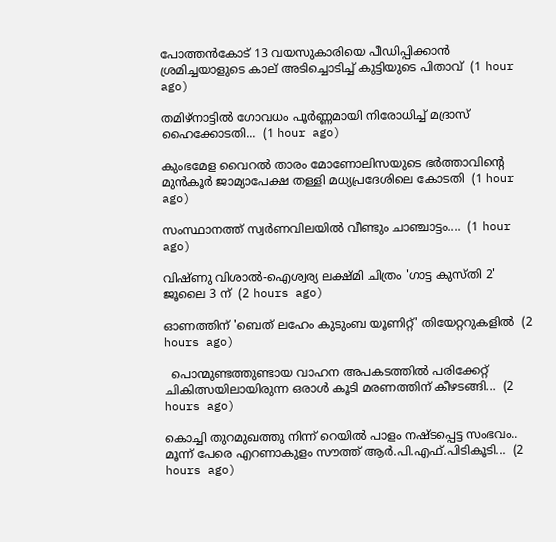പോത്തന്‍കോട് 13 വയസുകാരിയെ പീഡിപ്പിക്കാന്‍ ശ്രമിച്ചയാളുടെ കാല് അടിച്ചൊടിച്ച് കുട്ടിയുടെ പിതാവ്  (1 hour ago)

തമിഴ്‌നാട്ടില്‍ ഗോവധം പൂര്‍ണ്ണമായി നിരോധിച്ച് മദ്രാസ് ഹൈക്കോടതി...  (1 hour ago)

കുംഭമേള വൈറല്‍ താരം മോണോലിസയുടെ ഭര്‍ത്താവിന്റെ മുന്‍കൂര്‍ ജാമ്യാപേക്ഷ തള്ളി മധ്യപ്രദേശിലെ കോടതി  (1 hour ago)

സംസ്ഥാനത്ത് സ്വർണവിലയിൽ വീണ്ടും ചാഞ്ചാട്ടം....  (1 hour ago)

വിഷ്ണു വിശാല്‍-ഐശ്വര്യ ലക്ഷ്മി ചിത്രം 'ഗാട്ട കുസ്തി 2' ജൂലൈ 3 ന്  (2 hours ago)

ഓണത്തിന് 'ബെത് ലഹേം കുടുംബ യൂണിറ്റ്' തിയേറ്ററുകളില്‍  (2 hours ago)

  പൊന്മുണ്ടത്തുണ്ടായ വാഹന അപകടത്തിൽ പരിക്കേറ്റ് ചികിത്സയിലായിരുന്ന ഒരാൾ കൂടി മരണത്തിന് കീഴടങ്ങി...  (2 hours ago)

കൊച്ചി തുറമുഖത്തു നിന്ന് റെയിൽ പാളം നഷ്ടപ്പെട്ട സംഭവം.. മൂന്ന് പേരെ എറണാകുളം സൗത്ത് ആർ.പി.എഫ്.പിടികൂടി...  (2 hours ago)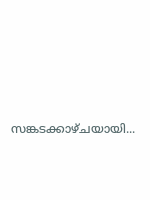സങ്കടക്കാഴ്ചയായി...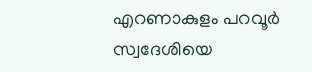എറണാകുളം പറവൂർ സ്വദേശിയെ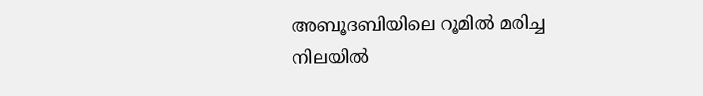അബൂദബിയിലെ റൂമിൽ മരിച്ച നിലയിൽ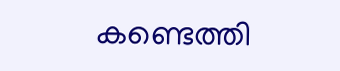കണ്ടെത്തി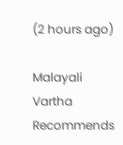(2 hours ago)

Malayali Vartha Recommends